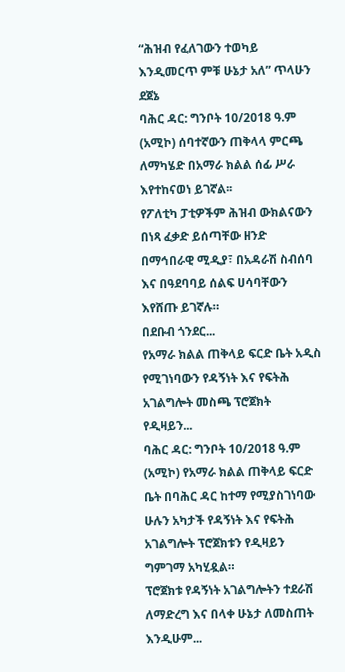“ሕዝብ የፈለገውን ተወካይ እንዲመርጥ ምቹ ሁኔታ አለ” ጥላሁን ደጀኔ
ባሕር ዳር: ግንቦት 10/2018 ዓ.ም (አሚኮ) ሰባተኛውን ጠቅላላ ምርጫ ለማካሄድ በአማራ ክልል ሰፊ ሥራ እየተከናወነ ይገኛል፡፡
የፖለቲካ ፓቲዎችም ሕዝብ ውክልናውን በነጻ ፈቃድ ይሰጣቸው ዘንድ በማኅበራዊ ሚዲያ፣ በአዳራሽ ስብሰባ እና በዓደባባይ ሰልፍ ሀሳባቸውን እየሸጡ ይገኛሉ።
በደቡብ ጎንደር...
የአማራ ክልል ጠቅላይ ፍርድ ቤት አዲስ የሚገነባውን የዳኝነት እና የፍትሕ አገልግሎት መስጫ ፕሮጀክት የዲዛይን...
ባሕር ዳር: ግንቦት 10/2018 ዓ.ም (አሚኮ) የአማራ ክልል ጠቅላይ ፍርድ ቤት በባሕር ዳር ከተማ የሚያስገነባው ሁሉን አካታች የዳኝነት እና የፍትሕ አገልግሎት ፕሮጀክቱን የዲዛይን ግምገማ አካሂዷል።
ፕሮጀክቱ የዳኝነት አገልግሎትን ተደራሽ ለማድረግ እና በላቀ ሁኔታ ለመስጠት እንዲሁም...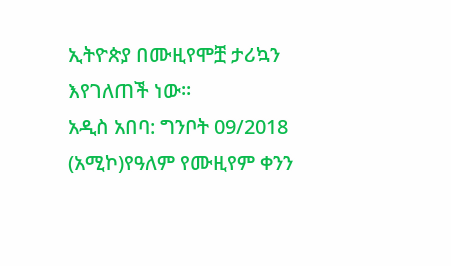ኢትዮጵያ በሙዚየሞቿ ታሪኳን እየገለጠች ነው።
አዲስ አበባ: ግንቦት 09/2018 (አሚኮ)የዓለም የሙዚየም ቀንን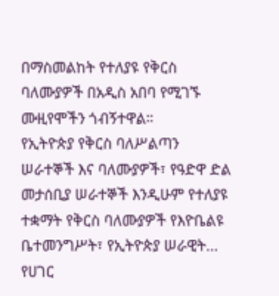በማስመልከት የተለያዩ የቅርስ ባለሙያዎች በአዲስ አበባ የሚገኙ ሙዚየሞችን ጎብኝተዋል።
የኢትዮጵያ የቅርስ ባለሥልጣን ሠራተኞች እና ባለሙያዎች፣ የዓድዋ ድል መታሰቢያ ሠራተኞች እንዲሁም የተለያዩ ተቋማት የቅርስ ባለሙያዎች የእዮቤልዩ ቤተመንግሥት፣ የኢትዮጵያ ሠራዊት...
የሀገር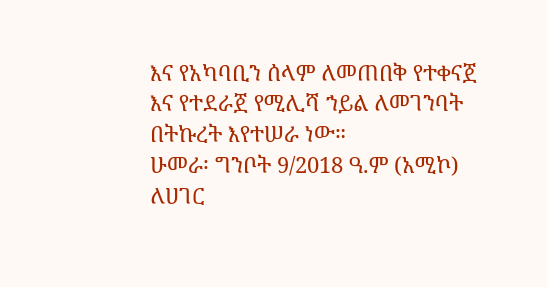እና የአካባቢን ሰላም ለመጠበቅ የተቀናጀ እና የተደራጀ የሚሊሻ ኀይል ለመገንባት በትኩረት እየተሠራ ነው።
ሁመራ፡ ግንቦት 9/2018 ዓ.ም (አሚኮ) ለሀገር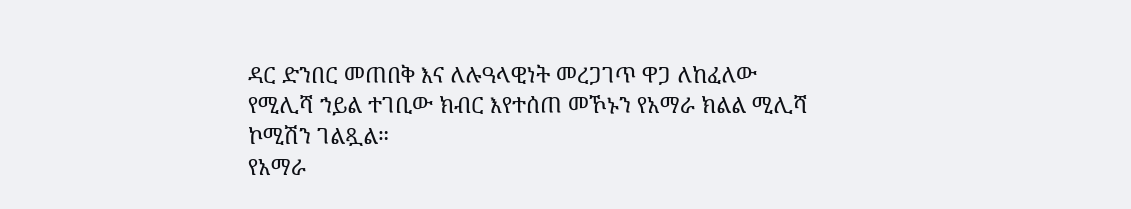ዳር ድንበር መጠበቅ እና ለሉዓላዊነት መረጋገጥ ዋጋ ለከፈለው የሚሊሻ ኀይል ተገቢው ክብር እየተሰጠ መኾኑን የአማራ ክልል ሚሊሻ ኮሚሽን ገልጿል።
የአማራ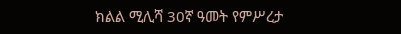ክልል ሚሊሻ 30ኛ ዓመት የምሥረታ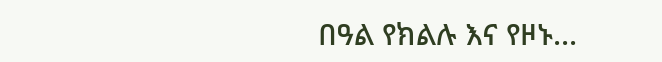በዓል የክልሉ እና የዞኑ...